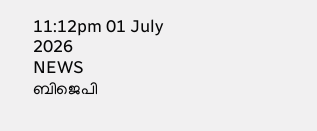11:12pm 01 July 2026
NEWS
ബിജെപി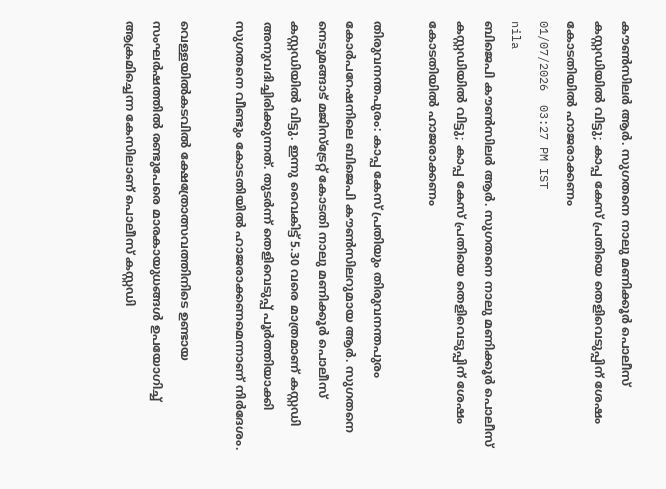കൗൺസിലർ ആർ. സുഗതനെ നാലു മണിക്കൂർ പൊലീസ് കസ്റ്റഡിയിൽ വിട്ടു; കാപ്പ കേസ് പ്രതിയെ തെളിവെടുപ്പിന് ശേഷം കോടതിയിൽ ഹാജരാക്കണം
01/07/2026  03:27 PM IST
nila
ബിജെപി കൗൺസിലർ ആർ. സുഗതനെ നാലു മണിക്കൂർ പൊലീസ് കസ്റ്റഡിയിൽ വിട്ടു; കാപ്പ കേസ് പ്രതിയെ തെളിവെടുപ്പിന് ശേഷം കോടതിയിൽ ഹാജരാക്കണം

തിരുവനന്തപുരം: കാപ്പ കേസ് പ്രതിയും തിരുവനന്തപുരം കോർപറേഷനിലെ ബിജെപി കൗൺസിലറുമായ ആർ. സുഗതനെ നെടുമങ്ങാട് മജിസ്‌ട്രേറ്റ് കോടതി നാലു മണിക്കൂർ പൊലീസ് കസ്റ്റഡിയിൽ വിട്ടു. ഇന്നു വൈകിട്ട് 5.30 വരെ മാത്രമാണ് കസ്റ്റഡി അനുവദിച്ചിരിക്കുന്നത്. തുടർന്ന് തെളിവെടുപ്പ് പൂർത്തിയാക്കി സുഗതനെ വീണ്ടും കോടതിയിൽ ഹാജരാക്കണമെന്നാണ് നിർദേശം.

വെള്ളയിൽകടവിൽ ക്ഷേത്രോത്സവത്തിനിടെ ഉണ്ടായ സംഘർഷത്തിൽ രണ്ടുപേരെ മാരകായുധങ്ങൾ ഉപയോഗിച്ച് ആക്രമിച്ചെന്ന കേസിലാണ് പൊലീസ് കസ്റ്റഡി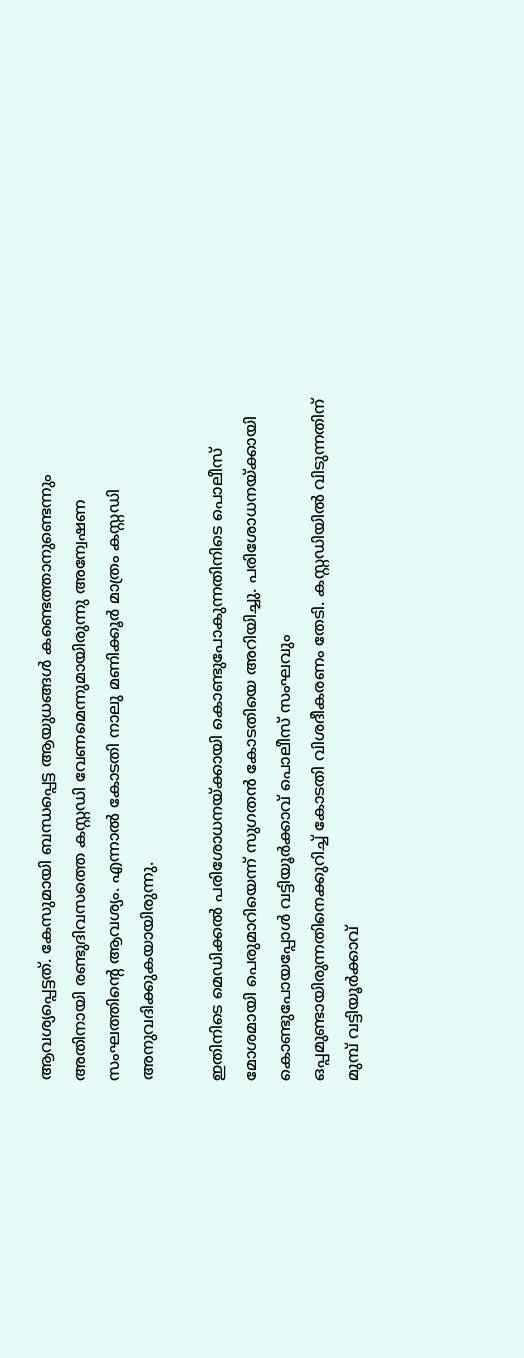ആവശ്യപ്പെട്ടത്. കേസുമായി ബന്ധപ്പെട്ട ആയുധങ്ങൾ കണ്ടെത്താനുണ്ടെന്നും അതിനായി രണ്ടുദിവസത്തെ കസ്റ്റഡി വേണമെന്നുമായിരുന്നു അന്വേഷണ സംഘത്തിന്റെ ആവശ്യം. എന്നാൽ കോടതി നാലു മണിക്കൂർ മാത്രം കസ്റ്റഡി അനുവദിക്കുകയായിരുന്നു.

ഇതിനിടെ മെഡിക്കൽ പരിശോധനയ്ക്കായി കൊണ്ടുപോകുന്നതിനിടെ പൊലീസ് മോശമായി പെരുമാറിയെന്ന് സുഗതൻ കോടതിയെ അറിയിച്ചു. പരിശോധനയ്ക്കായി കൊണ്ടുപോയപ്പോൾ വട്ടിയൂർക്കാവ് പൊലീസ് സംഘവും ഒപ്പമുണ്ടായിരുന്നതിനെക്കുറിച്ച് കോടതി വിശദീകരണം തേടി. കസ്റ്റഡിയിൽ വിടുന്നതിന് മുമ്പ് വട്ടിയൂർക്കാവ്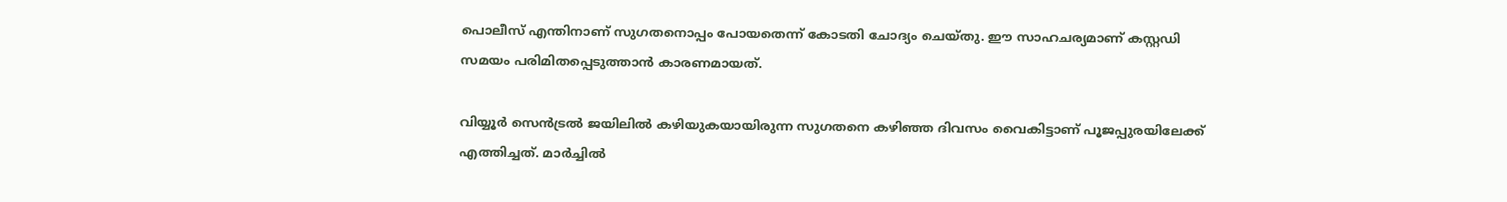പൊലീസ് എന്തിനാണ് സുഗതനൊപ്പം പോയതെന്ന് കോടതി ചോദ്യം ചെയ്തു. ഈ സാഹചര്യമാണ് കസ്റ്റഡി സമയം പരിമിതപ്പെടുത്താൻ കാരണമായത്.

വിയ്യൂർ സെൻട്രൽ ജയിലിൽ കഴിയുകയായിരുന്ന സുഗതനെ കഴിഞ്ഞ ദിവസം വൈകിട്ടാണ് പൂജപ്പുരയിലേക്ക് എത്തിച്ചത്. മാർച്ചിൽ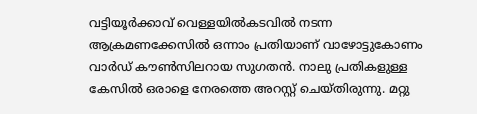വട്ടിയൂർക്കാവ് വെള്ളയിൽകടവിൽ നടന്ന ആക്രമണക്കേസിൽ ഒന്നാം പ്രതിയാണ് വാഴോട്ടുകോണം വാർഡ് കൗൺസിലറായ സുഗതൻ. നാലു പ്രതികളുള്ള കേസിൽ ഒരാളെ നേരത്തെ അറസ്റ്റ് ചെയ്തിരുന്നു. മറ്റു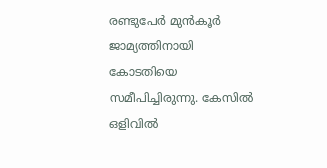രണ്ടുപേർ മുൻകൂർ ജാമ്യത്തിനായി കോടതിയെ സമീപിച്ചിരുന്നു. കേസിൽ ഒളിവിൽ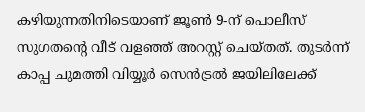കഴിയുന്നതിനിടെയാണ് ജൂൺ 9-ന് പൊലീസ് സുഗതന്റെ വീട് വളഞ്ഞ് അറസ്റ്റ് ചെയ്തത്. തുടർന്ന് കാപ്പ ചുമത്തി വിയ്യൂർ സെൻട്രൽ ജയിലിലേക്ക്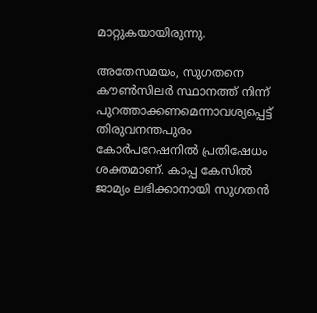മാറ്റുകയായിരുന്നു.

അതേസമയം, സുഗതനെ കൗൺസിലർ സ്ഥാനത്ത് നിന്ന് പുറത്താക്കണമെന്നാവശ്യപ്പെട്ട് തിരുവനന്തപുരം കോർപറേഷനിൽ പ്രതിഷേധം ശക്തമാണ്. കാപ്പ കേസിൽ ജാമ്യം ലഭിക്കാനായി സുഗതൻ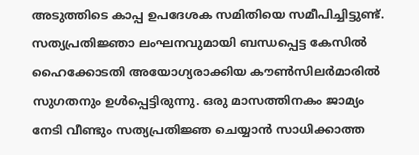അടുത്തിടെ കാപ്പ ഉപദേശക സമിതിയെ സമീപിച്ചിട്ടുണ്ട്. സത്യപ്രതിജ്ഞാ ലംഘനവുമായി ബന്ധപ്പെട്ട കേസിൽ ഹൈക്കോടതി അയോഗ്യരാക്കിയ കൗൺസിലർമാരിൽ സുഗതനും ഉൾപ്പെട്ടിരുന്നു. ഒരു മാസത്തിനകം ജാമ്യം നേടി വീണ്ടും സത്യപ്രതിജ്ഞ ചെയ്യാൻ സാധിക്കാത്ത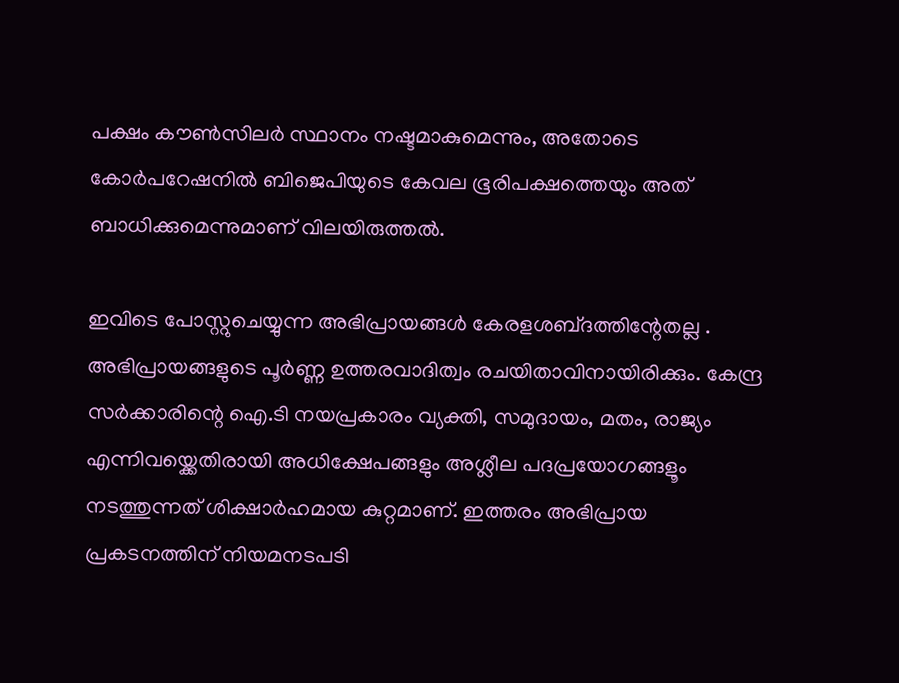പക്ഷം കൗൺസിലർ സ്ഥാനം നഷ്ടമാകുമെന്നും, അതോടെ കോർപറേഷനിൽ ബിജെപിയുടെ കേവല ഭൂരിപക്ഷത്തെയും അത് ബാധിക്കുമെന്നുമാണ് വിലയിരുത്തൽ.

ഇവിടെ പോസ്റ്റുചെയ്യുന്ന അഭിപ്രായങ്ങള്‍ കേരളശബ്‌ദത്തിന്റേതല്ല . അഭിപ്രായങ്ങളുടെ പൂര്‍ണ്ണ ഉത്തരവാദിത്വം രചയിതാവിനായിരിക്കും. കേന്ദ്ര സർക്കാരിന്റെ ഐ.ടി നയപ്രകാരം വ്യക്തി, സമുദായം, മതം, രാജ്യം എന്നിവയ്ക്കെതിരായി അധിക്ഷേപങ്ങളും അശ്ലീല പദപ്രയോഗങ്ങളൂം നടത്തുന്നത് ശിക്ഷാര്‍ഹമായ കുറ്റമാണ്. ഇത്തരം അഭിപ്രായ പ്രകടനത്തിന് നിയമനടപടി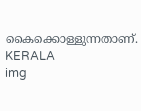കൈക്കൊള്ളുന്നതാണ്.
KERALA
img